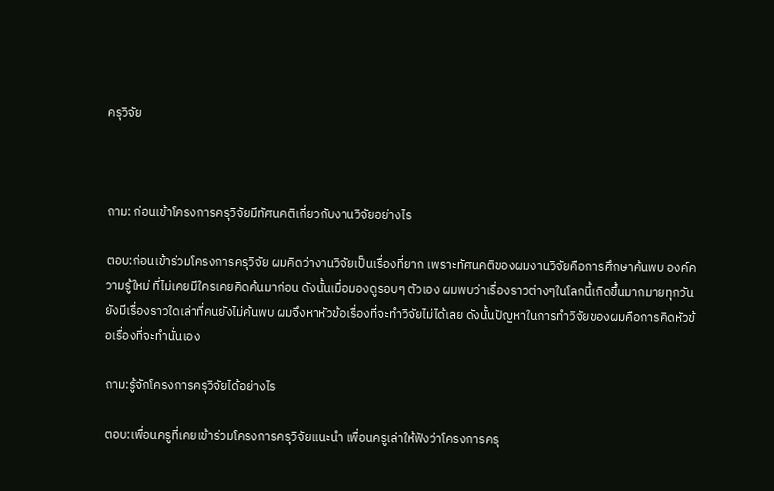ครุวิจัย



ถาม: ก่อนเข้าโครงการครุวิจัยมีทัศนคติเกี่ยวกับงานวิจัยอย่างไร

ตอบ:ก่อนเข้าร่วมโครงการครุวิจัย ผมคิดว่างานวิจัยเป็นเรื่องที่ยาก เพราะทัศนคติของผมงานวิจัยคือการศึกษาค้นพบ องค์ความรู้ใหม่ ที่ไม่เคยมีใครเคยคิดค้นมาก่อน ดังนั้นเมื่อมองดูรอบๆ ตัวเอง ผมพบว่าเรื่องราวต่างๆในโลกนี้เกิดขึ้นมากมายทุกวัน ยังมีเรื่องราวใดเล่าที่คนยังไม่ค้นพบ ผมจึงหาหัวข้อเรื่องที่จะทำวิจัยไม่ได้เลย ดังนั้นปัญหาในการทำวิจัยของผมคือการคิดหัวข้อเรื่องที่จะทำนั่นเอง

ถาม:รู้จักโครงการครุวิจัยได้อย่างไร

ตอบ:เพื่อนครูที่เคยเข้าร่วมโครงการครุวิจัยแนะนำ เพื่อนครูเล่าให้ฟังว่าโครงการครุ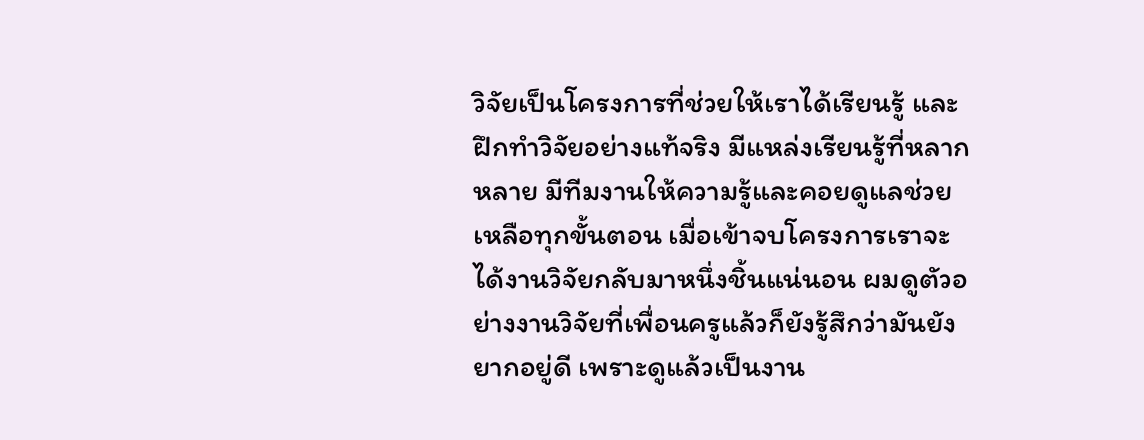วิจัยเป็นโครงการที่ช่วยให้เราได้เรียนรู้ และฝึกทำวิจัยอย่างแท้จริง มีแหล่งเรียนรู้ที่หลากหลาย มีทีมงานให้ความรู้และคอยดูแลช่วยเหลือทุกขั้นตอน เมื่อเข้าจบโครงการเราจะได้งานวิจัยกลับมาหนึ่งชิ้นแน่นอน ผมดูตัวอย่างงานวิจัยที่เพื่อนครูแล้วก็ยังรู้สึกว่ามันยังยากอยู่ดี เพราะดูแล้วเป็นงาน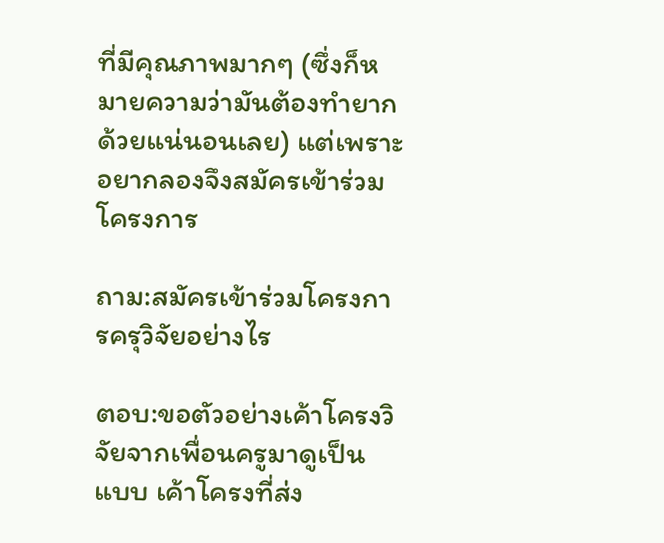ที่มีคุณภาพมากๆ (ซึ่งก็หมายความว่ามันต้องทำยากด้วยแน่นอนเลย) แต่เพราะอยากลองจึงสมัครเข้าร่วมโครงการ

ถาม:สมัครเข้าร่วมโครงการครุวิจัยอย่างไร

ตอบ:ขอตัวอย่างเค้าโครงวิจัยจากเพื่อนครูมาดูเป็นแบบ เค้าโครงที่ส่ง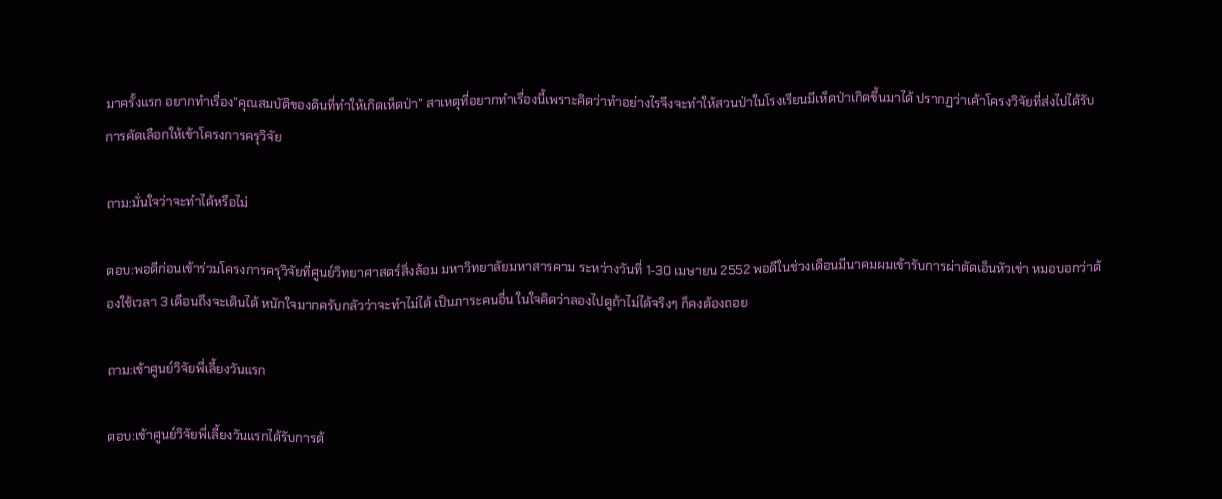มาครั้งแรก อยากทำเรื่อง”คุณสมบัติของดินที่ทำให้เกิดเห็ดป่า” สาเหตุที่อยากทำเรื่องนี้เพราะคิดว่าทำอย่างไรจึงจะทำให้สวนป่าในโรงเรียนมีเห็ดป่าเกิดขึ้นมาได้ ปรากฏว่าเค้าโครงวิจัยที่ส่งไปได้รับการคัดเลือกให้เข้าโครงการครุวิจัย

ถาม:มั่นใจว่าจะทำได้หรือไม่

ตอบ:พอดีก่อนเข้าร่วมโครงการครุวิจัยที่ศูนย์วิทยาศาสตร์สิ่งล้อม มหาวิทยาลัยมหาสารคาม ระหว่างวันที่ 1-30 เมษายน 2552 พอดีในช่วงเดือนมีนาคมผมเข้ารับการผ่าตัดเอ็นหัวเข่า หมอบอกว่าต้องใช้เวลา 3 เดือนถึงจะเดินได้ หนักใจมากครับกลัวว่าจะทำไม่ได้ เป็นภาระคนอื่น ในใจคิดว่าลองไปดูถ้าไม่ได้จริงๆ ก็คงต้องถอย

ถาม:เข้าศูนย์วิจัยพี่เลี้ยงวันแรก

ตอบ:เข้าศูนย์วิจัยพี่เลี้ยงวันแรกได้รับการต้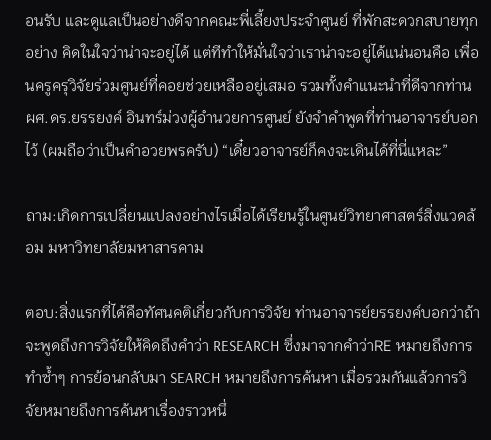อนรับ และดูแลเป็นอย่างดีจากคณะพี่เลี้ยงประจำศูนย์ ที่พักสะดวกสบายทุกอย่าง คิดในใจว่าน่าจะอยู่ได้ แต่ทีทำให้มั่นใจว่าเราน่าจะอยู่ได้แน่นอนคือ เพื่อนครูครุวิจัยร่วมศูนย์ที่คอยช่วยเหลืออยู่เสมอ รวมทั้งคำแนะนำที่ดีจากท่าน ผศ.ดร.ยรรยงค์ อินทร์ม่วงผู้อำนวยการศูนย์ ยังจำคำพูดที่ท่านอาจารย์บอกไว้ (ผมถือว่าเป็นคำอวยพรครับ) “เดี๋ยวอาจารย์ก็คงจะเดินได้ที่นี่แหละ”

ถาม:เกิดการเปลี่ยนแปลงอย่างไรเมื่อได้เรียนรู้ในศูนย์วิทยาศาสตร์สิ่งแวดล้อม มหาวิทยาลัยมหาสารคาม

ตอบ:สิ่งแรกที่ได้คือทัศนคติเกี่ยวกับการวิจัย ท่านอาจารย์ยรรยงค์บอกว่าถ้าจะพูดถึงการวิจัยให้คิดถึงคำว่า RESEARCH ซึ่งมาจากคำว่าRE หมายถึงการทำซ้ำๆ การย้อนกลับมา SEARCH หมายถึงการค้นหา เมื่อรวมกันแล้วการวิจัยหมายถึงการค้นหาเรื่องราวหนึ่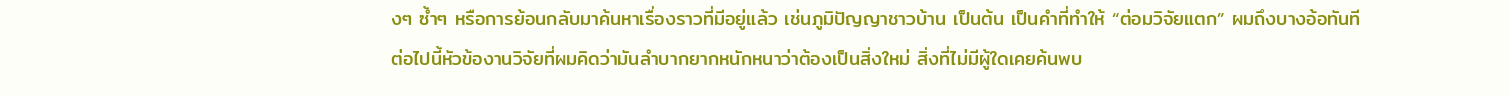งๆ ซ้ำๆ หรือการย้อนกลับมาค้นหาเรื่องราวที่มีอยู่แล้ว เช่นภูมิปัญญาชาวบ้าน เป็นต้น เป็นคำที่ทำให้ “ต่อมวิจัยแตก” ผมถึงบางอ้อทันที ต่อไปนี้หัวข้องานวิจัยที่ผมคิดว่ามันลำบากยากหนักหนาว่าต้องเป็นสิ่งใหม่ สิ่งที่ไม่มีผู้ใดเคยค้นพบ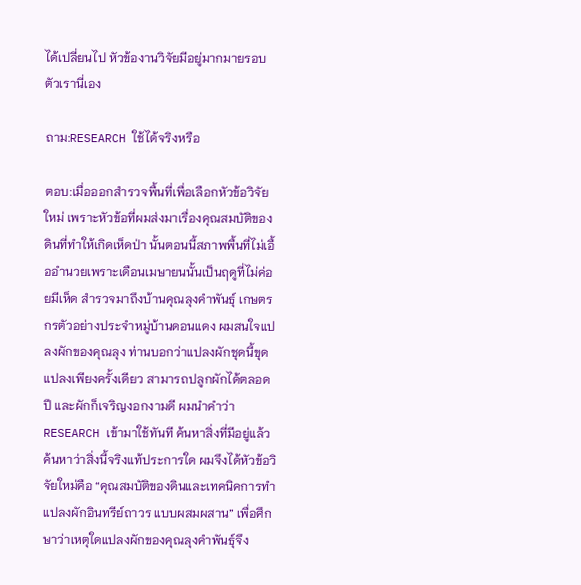ได้เปลี่ยนไป หัวข้องานวิจัยมีอยู่มากมายรอบตัวเรานี่เอง

ถาม:RESEARCH ใช้ได้จริงหรือ

ตอบ:เมื่อออกสำรวจพื้นที่เพื่อเลือกหัวข้อวิจัยใหม่ เพราะหัวข้อที่ผมส่งมาเรื่องคุณสมบัติของดินที่ทำให้เกิดเห็ดป่า นั้นตอนนี้สภาพพื้นที่ไม่เอื้ออำนวยเพราะเดือนเมษายนนั้นเป็นฤดูที่ไม่ค่อยมีเห็ด สำรวจมาถึงบ้านคุณลุงคำพันธุ์ เกษตรกรตัวอย่างประจำหมู่บ้านดอนแดง ผมสนใจแปลงผักของคุณลุง ท่านบอกว่าแปลงผักชุดนี้ขุดแปลงเพียงครั้งเดียว สามารถปลูกผักได้ตลอดปี และผักก็เจริญงอกงามดี ผมนำคำว่าRESEARCH เข้ามาใช้ทันที ค้นหาสิ่งที่มีอยู่แล้ว ค้นหาว่าสิ่งนี้จริงแท้ประการใด ผมจึงได้หัวข้อวิจัยใหม่คือ “คุณสมบัติของดินและเทคนิคการทำแปลงผักอินทรีย์ถาวร แบบผสมผสาน” เพื่อศึกษาว่าเหตุใดแปลงผักของคุณลุงคำพันธุ์จึง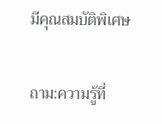มีคุณสมบัติพิเศษ

ถาม:ความรู้ที่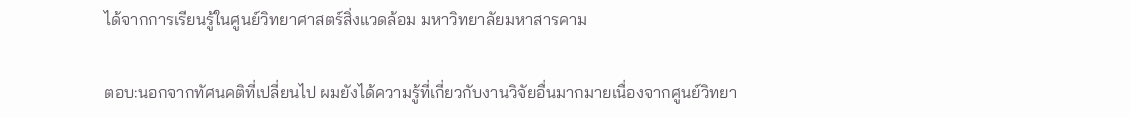ได้จากการเรียนรู้ในศูนย์วิทยาศาสตร์สิ่งแวดล้อม มหาวิทยาลัยมหาสารคาม

ตอบ:นอกจากทัศนคติที่เปลี่ยนไป ผมยังได้ความรู้ที่เกี่ยวกับงานวิจัยอื่นมากมายเนื่องจากศูนย์วิทยา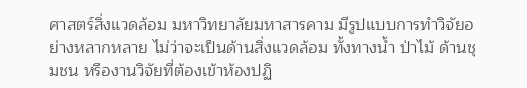ศาสตร์สิ่งแวดล้อม มหาวิทยาลัยมหาสารคาม มีรูปแบบการทำวิจัยอย่างหลากหลาย ไม่ว่าจะเป็นด้านสิ่งแวดล้อม ทั้งทางน้ำ ป่าไม้ ด้านชุมชน หรืองานวิจัยที่ต้องเข้าห้องปฏิ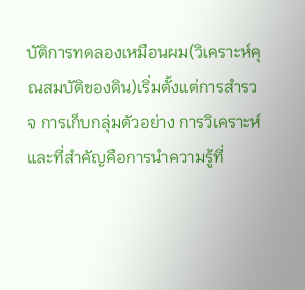บัติการทดลองเหมือนผม(วิเคราะห์คุณสมบัติของดิน)เริ่มตั้งแต่การสำรวจ การเก็บกลุ่มตัวอย่าง การวิเคราะห์ และที่สำคัญคือการนำความรู้ที่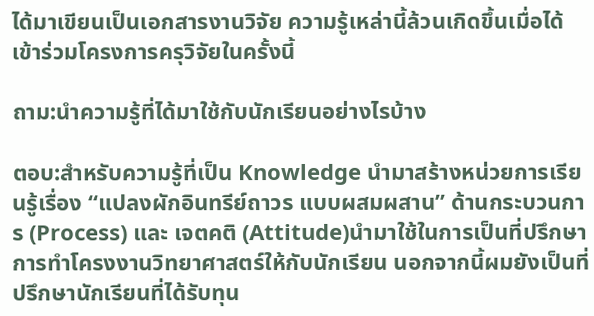ได้มาเขียนเป็นเอกสารงานวิจัย ความรู้เหล่านี้ล้วนเกิดขึ้นเมื่อได้เข้าร่วมโครงการครุวิจัยในครั้งนี้

ถาม:นำความรู้ที่ได้มาใช้กับนักเรียนอย่างไรบ้าง

ตอบ:สำหรับความรู้ที่เป็น Knowledge นำมาสร้างหน่วยการเรียนรู้เรื่อง “แปลงผักอินทรีย์ถาวร แบบผสมผสาน” ด้านกระบวนการ (Process) และ เจตคติ (Attitude)นำมาใช้ในการเป็นที่ปรึกษาการทำโครงงานวิทยาศาสตร์ให้กับนักเรียน นอกจากนี้ผมยังเป็นที่ปรึกษานักเรียนที่ได้รับทุน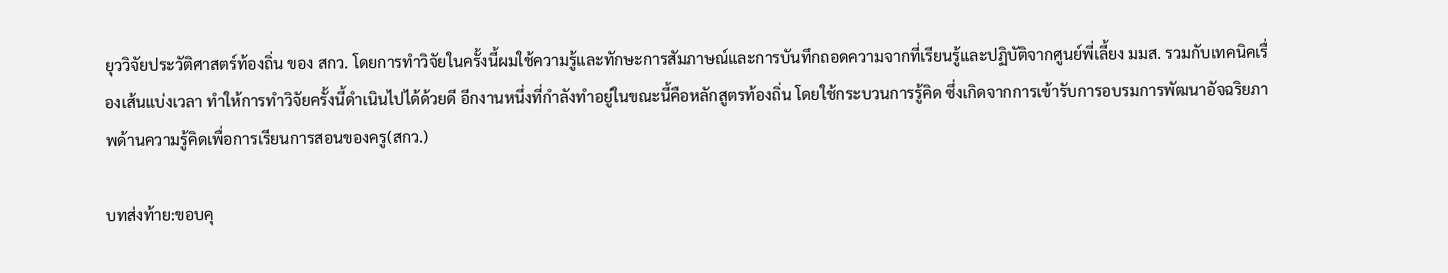ยุววิจัยประวัติศาสตร์ท้องถิ่น ของ สกว. โดยการทำวิจัยในครั้งนี้ผมใช้ความรู้และทักษะการสัมภาษณ์และการบันทึกถอดความจากที่เรียนรู้และปฏิบัติจากศูนย์พี่เลี้ยง มมส. รวมกับเทคนิคเรื่องเส้นแบ่งเวลา ทำให้การทำวิจัยครั้งนี้ดำเนินไปได้ด้วยดี อีกงานหนึ่งที่กำลังทำอยู่ในขณะนี้คือหลักสูตรท้องถิ่น โดยใช้กระบวนการรู้คิด ซึ่งเกิดจากการเข้ารับการอบรมการพัฒนาอัจฉริยภาพด้านความรู้คิดเพื่อการเรียนการสอนของครู(สกว.)

บทส่งท้าย:ขอบคุ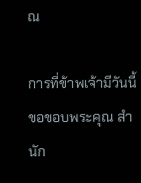ณ

การที่ข้าพเจ้ามีวันนี้ขอขอบพระคุณ สำนัก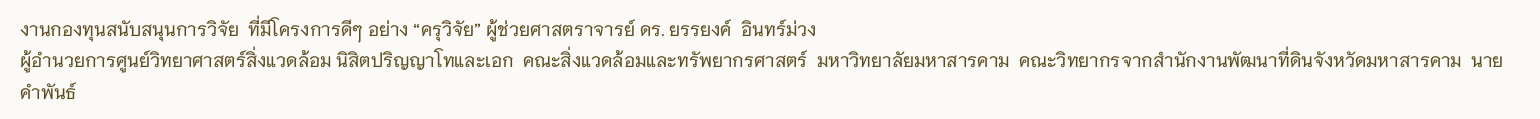งานกองทุนสนับสนุนการวิจัย  ที่มีโครงการดีๆ อย่าง “ครุวิจัย” ผู้ช่วยศาสตราจารย์ ดร. ยรรยงค์  อินทร์ม่วง
ผู้อำนวยการศูนย์วิทยาศาสตร์สิ่งแวดล้อม นิสิตปริญญาโทและเอก  คณะสิ่งแวดล้อมและทรัพยากรศาสตร์  มหาวิทยาลัยมหาสารคาม  คณะวิทยากรจากสำนักงานพัฒนาที่ดินจังหวัดมหาสารคาม  นายคำพันธ์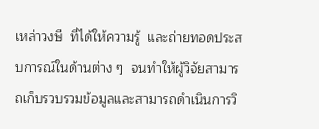เหล่าวงษี  ที่ได้ให้ความรู้  และถ่ายทอดประสบการณ์ในด้านต่าง ๆ  จนทำให้ผู้วิจัยสามารถเก็บรวบรวมข้อมูลและสามารถดำเนินการวิ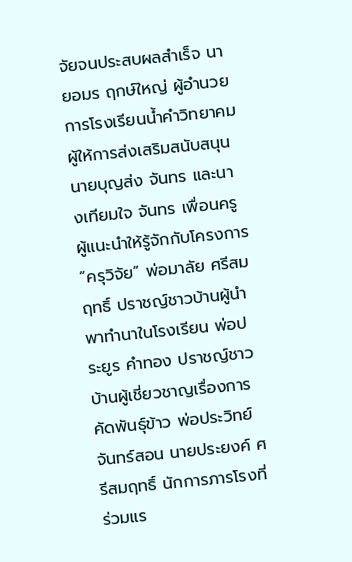จัยจนประสบผลสำเร็จ นายอมร ฤกษ์ใหญ่ ผู้อำนวยการโรงเรียนน้ำคำวิทยาคม ผู้ให้การส่งเสริมสนับสนุน นายบุญส่ง จันทร และนางเทียมใจ จันทร เพื่อนครูผู้แนะนำให้รู้จักกับโครงการ
“ครุวิจัย” พ่อมาลัย ศรีสมฤทธิ์ ปราชญ์ชาวบ้านผู้นำพาทำนาในโรงเรียน พ่อประยูร คำทอง ปราชญ์ชาวบ้านผู้เชี่ยวชาญเรื่องการคัดพันธุ์ข้าว พ่อประวิทย์ จันทร์สอน นายประยงค์ ศรีสมฤทธิ์ นักการภารโรงที่ร่วมแร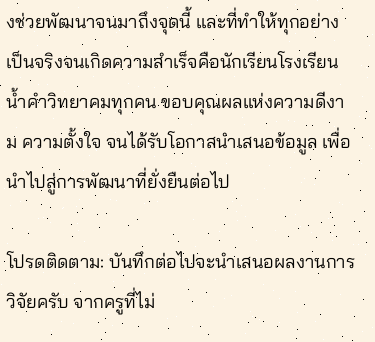งช่วยพัฒนาจนมาถึงจุดนี้ และที่ทำให้ทุกอย่างเป็นจริงจนเกิดความสำเร็จคือนักเรียนโรงเรียนน้ำคำวิทยาคมทุกคน ขอบคุณผลแห่งความดีงาม ความตั้งใจ จนได้รับโอกาสนำเสนอข้อมูล เพื่อนำไปสู่การพัฒนาที่ยั่งยืนต่อไป

โปรดติดตาม: บันทึกต่อไปจะนำเสนอผลงานการวิจัยครับ จากครูที่ไม่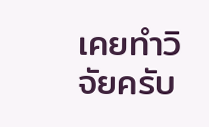เคยทำวิจัยครับ